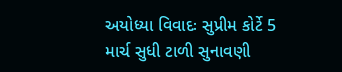અયોધ્યા વિવાદઃ સુપ્રીમ કોર્ટે 5 માર્ચ સુધી ટાળી સુનાવણી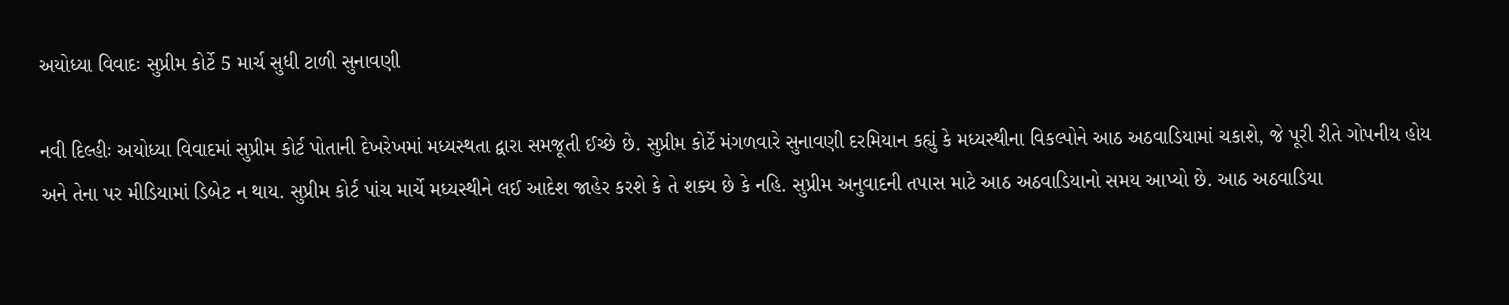અયોધ્યા વિવાદઃ સુપ્રીમ કોર્ટે 5 માર્ચ સુધી ટાળી સુનાવણી

નવી દિલ્હીઃ અયોધ્યા વિવાદમાં સુપ્રીમ કોર્ટ પોતાની દેખરેખમાં મધ્યસ્થતા દ્વારા સમજૂતી ઈચ્છે છે. સુપ્રીમ કોર્ટે મંગળવારે સુનાવણી દરમિયાન કહ્યું કે મધ્યસ્થીના વિકલ્પોને આઠ અઠવાડિયામાં ચકાશે, જે પૂરી રીતે ગોપનીય હોય અને તેના પર મીડિયામાં ડિબેટ ન થાય. સુપ્રીમ કોર્ટ પાંચ માર્ચે મધ્યસ્થીને લઈ આદેશ જાહેર કરશે કે તે શક્ય છે કે નહિ. સુપ્રીમ અનુવાદની તપાસ માટે આઠ અઠવાડિયાનો સમય આપ્યો છે. આઠ અઠવાડિયા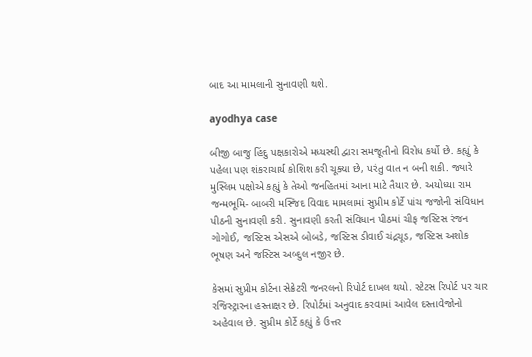બાદ આ મામલાની સુનાવણી થશે.

ayodhya case

બીજી બાજુ હિંદુ પક્ષકારોએ મધ્યસ્થી દ્વારા સમજૂતીનો વિરોધ કર્યો છે. કહ્યું કે પહેલા પણ શંકરાચાર્ય કોશિશ કરી ચૂક્યા છે, પરંતુ વાત ન બની શકી. જ્યારે મુસ્લિમ પક્ષોએ કહ્યું કે તેઓ જનહિતમાં આના માટે તૈયાર છે. અયોધ્યા રામ જન્મભૂમિ- બાબરી મસ્જિદ વિવાદ મામલામાં સુપ્રીમ કોર્ટે પાંચ જજોની સંવિધાન પીઠની સુનાવણી કરી. સુનાવણી કરતી સંવિધાન પીઠમાં ચીફ જસ્ટિસ રંજન ગોગોઈ, જસ્ટિસ એસએ બોબડે, જસ્ટિસ ડીવાઈ ચંદ્રચૂડ, જસ્ટિસ અશોક ભૂષણ અને જસ્ટિસ અબ્દુલ નજીર છે.

કેસમાં સુપ્રીમ કોર્ટના સેક્રેટરી જનરલનો રિપોર્ટ દાખલ થયો. સ્ટેટસ રિપોર્ટ પર ચાર રજિસ્ટ્રારના હસ્તાક્ષર છે. રિપોર્ટમાં અનુવાદ કરવામાં આવેલ દસ્તાવેજોનો અહેવાલ છે. સુપ્રીમ કોર્ટે કહ્યું કે ઉત્તર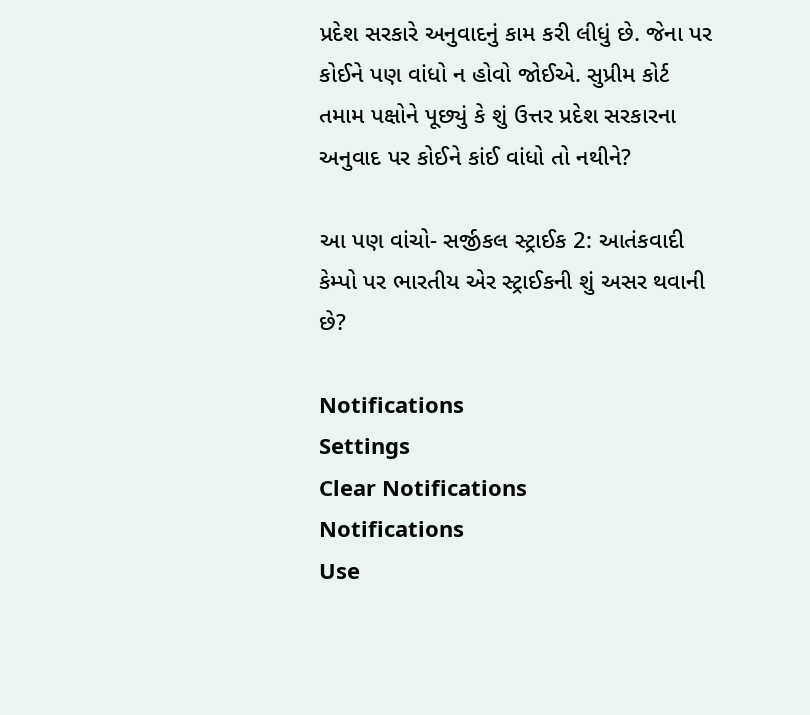પ્રદેશ સરકારે અનુવાદનું કામ કરી લીધું છે. જેના પર કોઈને પણ વાંધો ન હોવો જોઈએ. સુપ્રીમ કોર્ટ તમામ પક્ષોને પૂછ્યું કે શું ઉત્તર પ્રદેશ સરકારના અનુવાદ પર કોઈને કાંઈ વાંધો તો નથીને?

આ પણ વાંચો- સર્જીકલ સ્ટ્રાઈક 2: આતંકવાદી કેમ્પો પર ભારતીય એર સ્ટ્રાઈકની શું અસર થવાની છે?

Notifications
Settings
Clear Notifications
Notifications
Use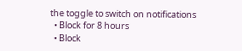the toggle to switch on notifications
  • Block for 8 hours
  • Block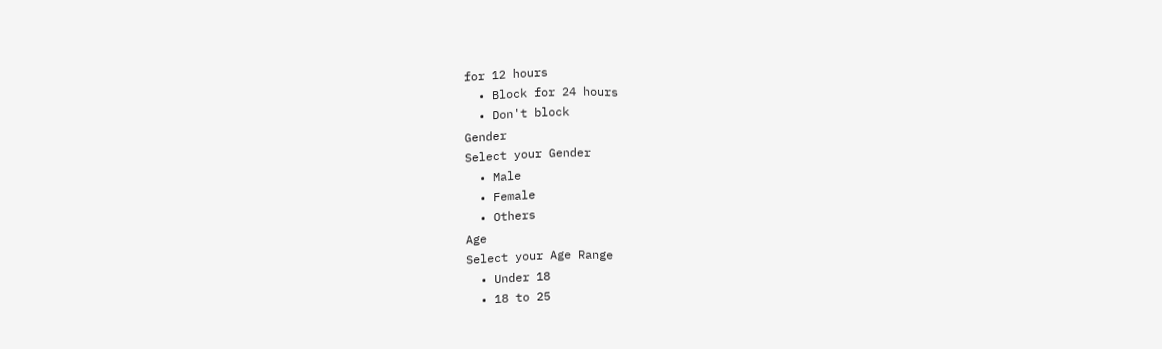for 12 hours
  • Block for 24 hours
  • Don't block
Gender
Select your Gender
  • Male
  • Female
  • Others
Age
Select your Age Range
  • Under 18
  • 18 to 25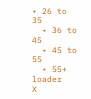• 26 to 35
  • 36 to 45
  • 45 to 55
  • 55+
loader
X